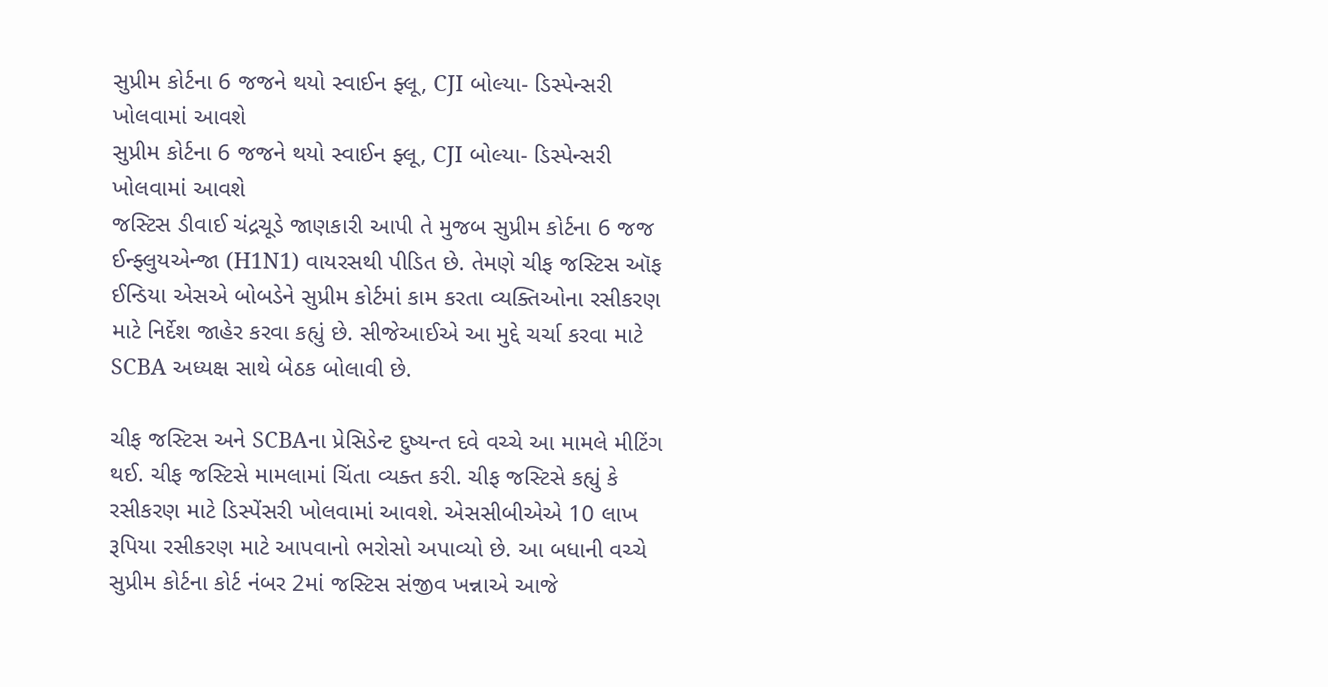સુપ્રીમ કોર્ટના 6 જજને થયો સ્વાઈન ફ્લૂ, CJI બોલ્યા- ડિસ્પેન્સરી ખોલવામાં આવશે
સુપ્રીમ કોર્ટના 6 જજને થયો સ્વાઈન ફ્લૂ, CJI બોલ્યા- ડિસ્પેન્સરી ખોલવામાં આવશે
જસ્ટિસ ડીવાઈ ચંદ્રચૂડે જાણકારી આપી તે મુજબ સુપ્રીમ કોર્ટના 6 જજ ઈન્ફ્લુયએન્જા (H1N1) વાયરસથી પીડિત છે. તેમણે ચીફ જસ્ટિસ ઑફ ઈન્ડિયા એસએ બોબડેને સુપ્રીમ કોર્ટમાં કામ કરતા વ્યક્તિઓના રસીકરણ માટે નિર્દેશ જાહેર કરવા કહ્યું છે. સીજેઆઈએ આ મુદ્દે ચર્ચા કરવા માટે SCBA અધ્યક્ષ સાથે બેઠક બોલાવી છે.

ચીફ જસ્ટિસ અને SCBAના પ્રેસિડેન્ટ દુષ્યન્ત દવે વચ્ચે આ મામલે મીટિંગ થઈ. ચીફ જસ્ટિસે મામલામાં ચિંતા વ્યક્ત કરી. ચીફ જસ્ટિસે કહ્યું કે રસીકરણ માટે ડિસ્પેંસરી ખોલવામાં આવશે. એસસીબીએએ 10 લાખ રૂપિયા રસીકરણ માટે આપવાનો ભરોસો અપાવ્યો છે. આ બધાની વચ્ચે સુપ્રીમ કોર્ટના કોર્ટ નંબર 2માં જસ્ટિસ સંજીવ ખન્નાએ આજે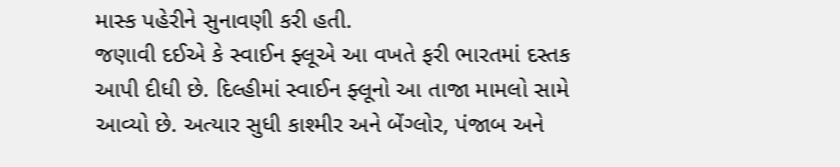માસ્ક પહેરીને સુનાવણી કરી હતી.
જણાવી દઈએ કે સ્વાઈન ફ્લૂએ આ વખતે ફરી ભારતમાં દસ્તક આપી દીધી છે. દિલ્હીમાં સ્વાઈન ફ્લૂનો આ તાજા મામલો સામે આવ્યો છે. અત્યાર સુધી કાશ્મીર અને બેંગ્લોર, પંજાબ અને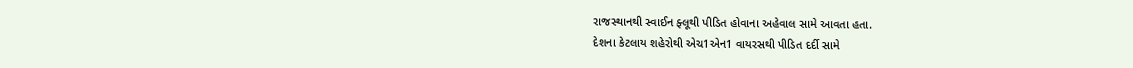રાજસ્થાનથી સ્વાઈન ફ્લૂથી પીડિત હોવાના અહેવાલ સામે આવતા હતા.
દેશના કેટલાય શહેરોથી એચ1એન1 વાયરસથી પીડિત દર્દી સામે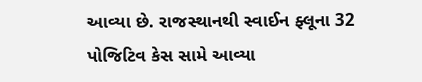આવ્યા છે. રાજસ્થાનથી સ્વાઈન ફ્લૂના 32 પોજિટિવ કેસ સામે આવ્યા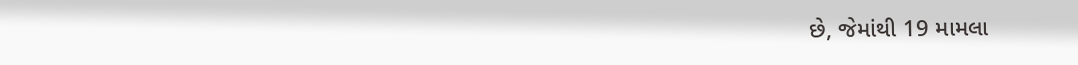છે, જેમાંથી 19 મામલા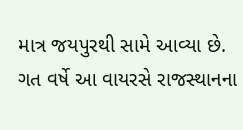માત્ર જયપુરથી સામે આવ્યા છે. ગત વર્ષે આ વાયરસે રાજસ્થાનના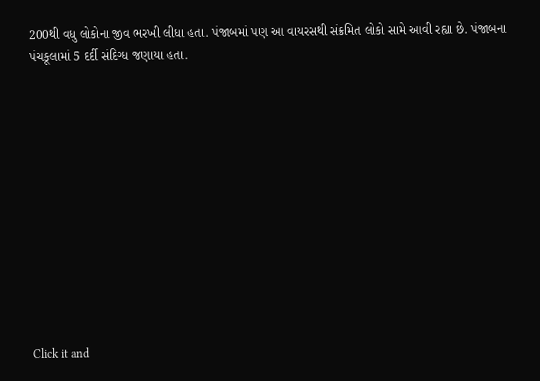200થી વધુ લોકોના જીવ ભરખી લીધા હતા. પંજાબમાં પણ આ વાયરસથી સંક્રમિત લોકો સામે આવી રહ્યા છે. પંજાબના પંચકૂલામાં 5 દર્દી સંદિગ્ધ જણાયા હતા.












Click it and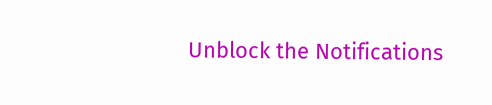Unblock the Notifications